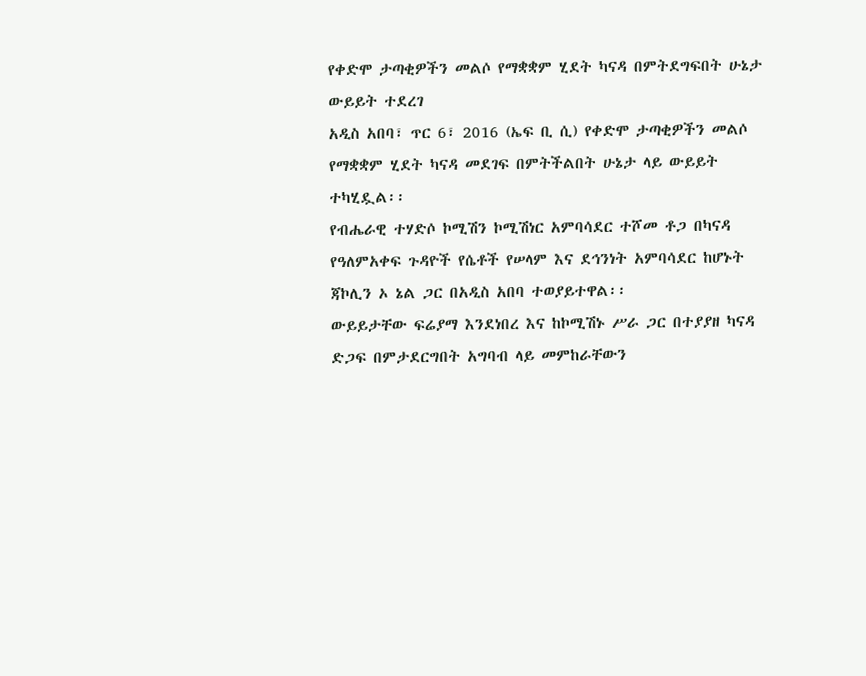የቀድሞ ታጣቂዎችን መልሶ የማቋቋም ሂደት ካናዳ በምትደግፍበት ሁኔታ ውይይት ተደረገ
አዲስ አበባ፣ ጥር 6፣ 2016 (ኤፍ ቢ ሲ) የቀድሞ ታጣቂዎችን መልሶ የማቋቋም ሂደት ካናዳ መደገፍ በምትችልበት ሁኔታ ላይ ውይይት ተካሂዷል፡፡
የብሔራዊ ተሃድሶ ኮሚሽን ኮሚሽነር አምባሳደር ተሾመ ቶጋ በካናዳ የዓለምአቀፍ ጉዳዮች የሴቶች የሠላም እና ደኅንነት አምባሳደር ከሆኑት ጃኮሊን ኦ ኔል ጋር በአዲስ አበባ ተወያይተዋል፡፡
ውይይታቸው ፍሬያማ እንደነበረ እና ከኮሚሽኑ ሥራ ጋር በተያያዘ ካናዳ ድጋፍ በምታደርግበት አግባብ ላይ መምከራቸውን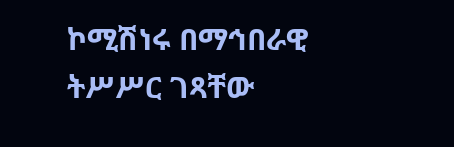ኮሚሽነሩ በማኅበራዊ ትሥሥር ገጻቸው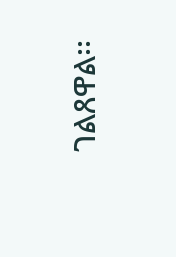ገልጸዋል፡፡